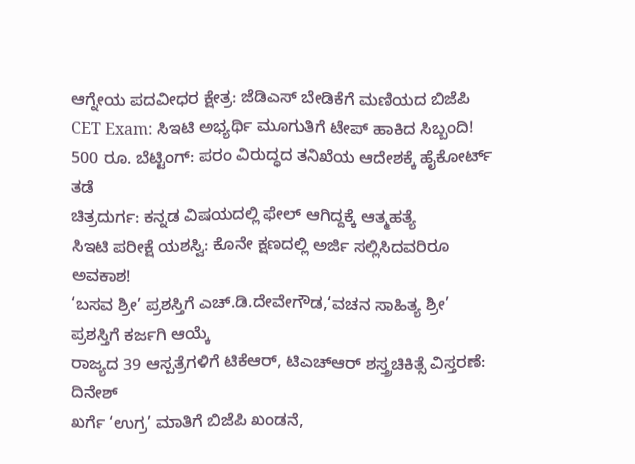ಆಗ್ನೇಯ ಪದವೀಧರ ಕ್ಷೇತ್ರ: ಜೆಡಿಎಸ್ ಬೇಡಿಕೆಗೆ ಮಣಿಯದ ಬಿಜೆಪಿ
CET Exam: ಸಿಇಟಿ ಅಭ್ಯರ್ಥಿ ಮೂಗುತಿಗೆ ಟೇಪ್ ಹಾಕಿದ ಸಿಬ್ಬಂದಿ!
500 ರೂ. ಬೆಟ್ಟಿಂಗ್: ಪರಂ ವಿರುದ್ಧದ ತನಿಖೆಯ ಆದೇಶಕ್ಕೆ ಹೈಕೋರ್ಟ್ ತಡೆ
ಚಿತ್ರದುರ್ಗ: ಕನ್ನಡ ವಿಷಯದಲ್ಲಿ ಫೇಲ್ ಆಗಿದ್ದಕ್ಕೆ ಆತ್ಮಹತ್ಯೆ
ಸಿಇಟಿ ಪರೀಕ್ಷೆ ಯಶಸ್ವಿ: ಕೊನೇ ಕ್ಷಣದಲ್ಲಿ ಅರ್ಜಿ ಸಲ್ಲಿಸಿದವರಿರೂ ಅವಕಾಶ!
‘ಬಸವ ಶ್ರೀ’ ಪ್ರಶಸ್ತಿಗೆ ಎಚ್.ಡಿ.ದೇವೇಗೌಡ,‘ವಚನ ಸಾಹಿತ್ಯ ಶ್ರೀ’ ಪ್ರಶಸ್ತಿಗೆ ಕರ್ಜಗಿ ಆಯ್ಕೆ
ರಾಜ್ಯದ 39 ಆಸ್ಪತ್ರೆಗಳಿಗೆ ಟಿಕೆಆರ್, ಟಿಎಚ್ಆರ್ ಶಸ್ತ್ರಚಿಕಿತ್ಸೆ ವಿಸ್ತರಣೆ: ದಿನೇಶ್
ಖರ್ಗೆ ‘ಉಗ್ರ’ ಮಾತಿಗೆ ಬಿಜೆಪಿ ಖಂಡನೆ,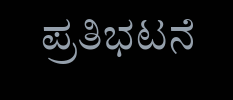ಪ್ರತಿಭಟನೆ